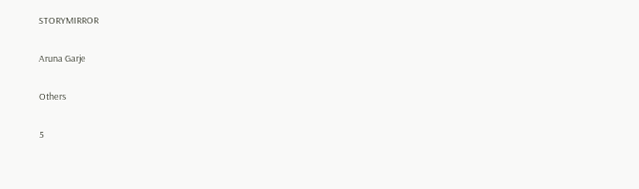STORYMIRROR

Aruna Garje

Others

5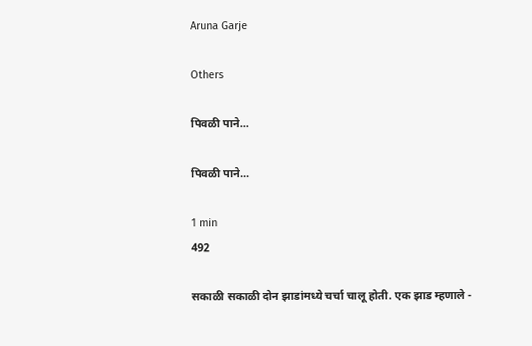Aruna Garje

Others

पिवळी पाने...

पिवळी पाने...

1 min
492

सकाळी सकाळी दोन झाडांमध्ये चर्चा चालू होती. एक झाड म्हणाले -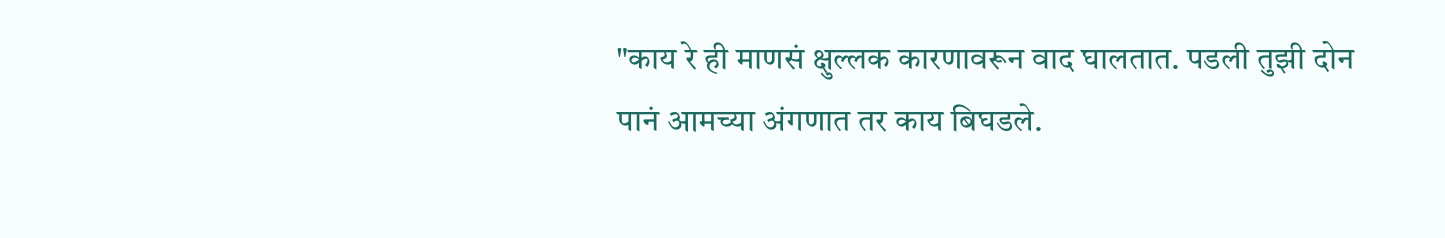"काय रे ही माणसं क्षुल्लक कारणावरून वाद घालतात. पडली तुझी दोन पानं आमच्या अंगणात तर काय बिघडले.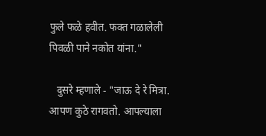फुले फळे हवीत. फक्त गळालेली पिवळी पाने नकोत यांना."

   दुसरे म्हणाले - "जाऊ दे रे मित्रा. आपण कुठे रागवतो. आपल्याला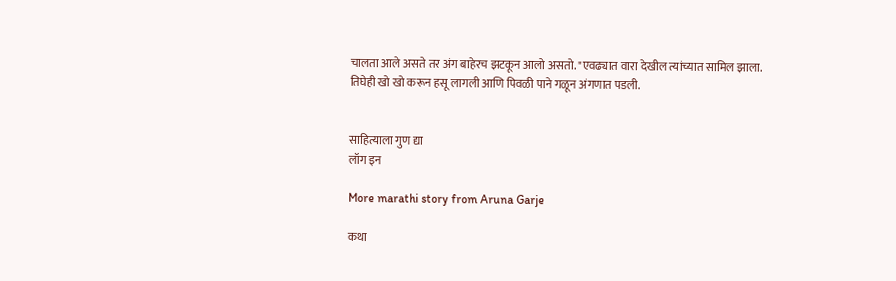चालता आले असते तर अंग बाहेरच झटकून आलो असतो. "एवढ्यात वारा देखील त्यांच्यात सामिल झाला. तिघेही खो खो करून हसू लागली आणि पिवळी पाने गळून अंगणात पडली.


साहित्याला गुण द्या
लॉग इन

More marathi story from Aruna Garje

कथा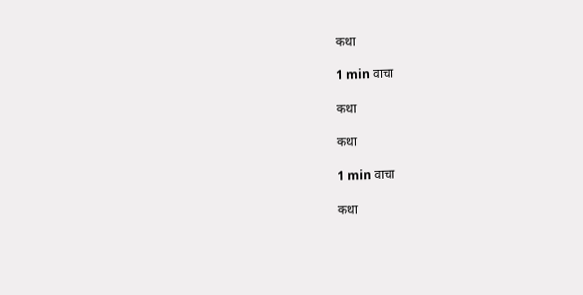कथा

1 min वाचा

कथा

कथा

1 min वाचा

कथा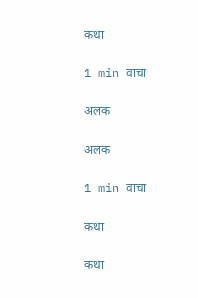कथा

1 min वाचा

अलक

अलक

1 min वाचा

कथा

कथा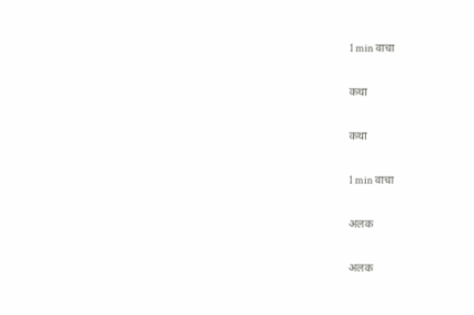1 min वाचा

कथा

कथा

1 min वाचा

अलक

अलक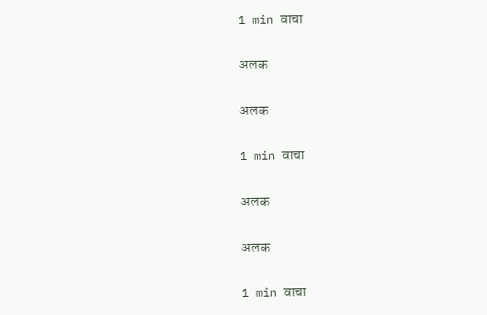1 min वाचा

अलक

अलक

1 min वाचा

अलक

अलक

1 min वाचा